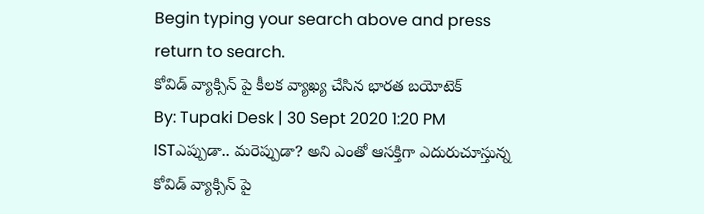Begin typing your search above and press return to search.
కోవిడ్ వ్యాక్సిన్ పై కీలక వ్యాఖ్య చేసిన భారత బయోటెక్
By: Tupaki Desk | 30 Sept 2020 1:20 PM ISTఎప్పుడా.. మరెప్పుడా? అని ఎంతో ఆసక్తిగా ఎదురుచూస్తున్న కోవిడ్ వ్యాక్సిన్ పై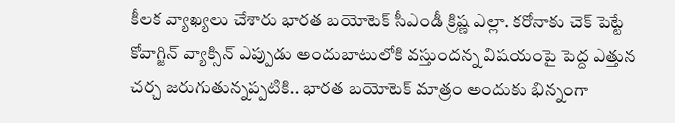కీలక వ్యాఖ్యలు చేశారు భారత బయోటెక్ సీఎండీ క్రిష్ణ ఎల్లా. కరోనాకు చెక్ పెట్టే కోవాగ్జిన్ వ్యాక్సిన్ ఎప్పుడు అందుబాటులోకి వస్తుందన్న విషయంపై పెద్ద ఎత్తున చర్చ జరుగుతున్నప్పటికి.. భారత బయోటెక్ మాత్రం అందుకు భిన్నంగా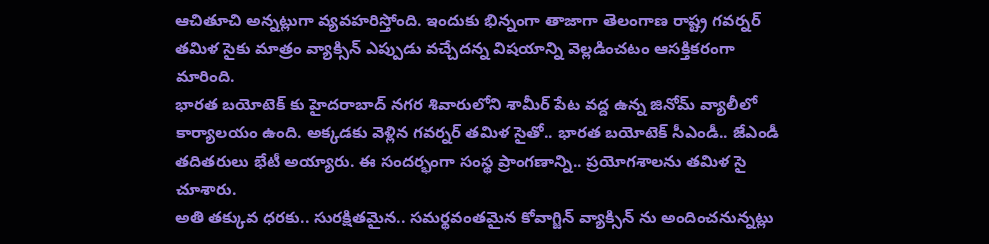ఆచితూచి అన్నట్లుగా వ్యవహరిస్తోంది. ఇందుకు భిన్నంగా తాజాగా తెలంగాణ రాష్ట్ర గవర్నర్ తమిళ సైకు మాత్రం వ్యాక్సిన్ ఎప్పుడు వచ్చేదన్న విషయాన్ని వెల్లడించటం ఆసక్తికరంగా మారింది.
భారత బయోటెక్ కు హైదరాబాద్ నగర శివారులోని శామీర్ పేట వద్ద ఉన్న జినోమ్ వ్యాలీలో కార్యాలయం ఉంది. అక్కడకు వెళ్లిన గవర్నర్ తమిళ సైతో.. భారత బయోటెక్ సీఎండీ.. జేఎండీ తదితరులు భేటీ అయ్యారు. ఈ సందర్భంగా సంస్థ ప్రాంగణాన్ని.. ప్రయోగశాలను తమిళ సై చూశారు.
అతి తక్కువ ధరకు.. సురక్షితమైన.. సమర్థవంతమైన కోవాగ్జిన్ వ్యాక్సిన్ ను అందించనున్నట్లు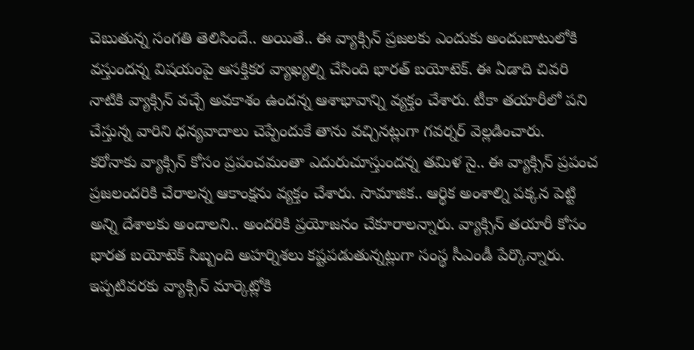చెబుతున్న సంగతి తెలిసిందే.. అయితే.. ఈ వ్యాక్సిన్ ప్రజలకు ఎందుకు అందుబాటులోకి వస్తుందన్న విషయంపై ఆసక్తికర వ్యాఖ్యల్ని చేసింది భారత్ బయోటెక్. ఈ ఏడాది చివరి నాటికి వ్యాక్సిన్ వచ్చే అవకాశం ఉందన్న ఆశాభావాన్ని వ్యక్తం చేశారు. టీకా తయారీలో పని చేస్తున్న వారిని ధన్యవాదాలు చెప్పేందుకే తాను వచ్చినట్లుగా గవర్నర్ వెల్లడించారు.
కరోనాకు వ్యాక్సిన్ కోసం ప్రపంచమంతా ఎదురుచూస్తుందన్న తమిళ సై.. ఈ వ్యాక్సిన్ ప్రపంచ ప్రజలందరికి చేరాలన్న ఆకాంక్షను వ్యక్తం చేశారు. సామాజిక.. ఆర్థిక అంశాల్ని పక్కన పెట్టి అన్ని దేశాలకు అందాలని.. అందరికి ప్రయోజనం చేకూరాలన్నారు. వ్యాక్సిన్ తయారీ కోసం భారత బయోటెక్ సిబ్బంది అహర్నిశలు కష్టపడుతున్నట్లుగా సంస్థ సీఎండీ పేర్కొన్నారు. ఇప్పటివరకు వ్యాక్సిన్ మార్కెట్లోకి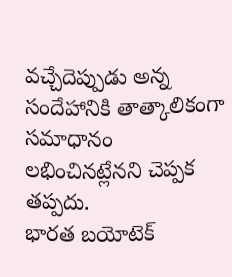వచ్చేదెప్పుడు అన్న సందేహానికి తాత్కాలికంగా సమాధానం లభించినట్లేనని చెప్పక తప్పదు.
భారత బయోటెక్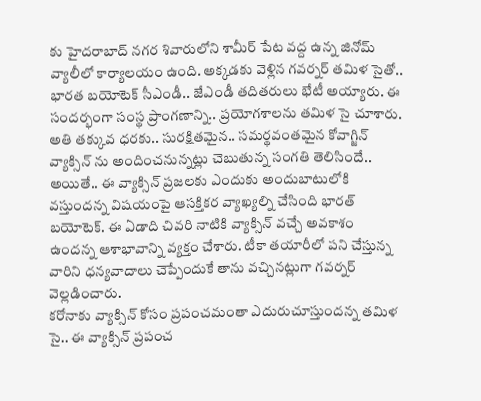కు హైదరాబాద్ నగర శివారులోని శామీర్ పేట వద్ద ఉన్న జినోమ్ వ్యాలీలో కార్యాలయం ఉంది. అక్కడకు వెళ్లిన గవర్నర్ తమిళ సైతో.. భారత బయోటెక్ సీఎండీ.. జేఎండీ తదితరులు భేటీ అయ్యారు. ఈ సందర్భంగా సంస్థ ప్రాంగణాన్ని.. ప్రయోగశాలను తమిళ సై చూశారు.
అతి తక్కువ ధరకు.. సురక్షితమైన.. సమర్థవంతమైన కోవాగ్జిన్ వ్యాక్సిన్ ను అందించనున్నట్లు చెబుతున్న సంగతి తెలిసిందే.. అయితే.. ఈ వ్యాక్సిన్ ప్రజలకు ఎందుకు అందుబాటులోకి వస్తుందన్న విషయంపై ఆసక్తికర వ్యాఖ్యల్ని చేసింది భారత్ బయోటెక్. ఈ ఏడాది చివరి నాటికి వ్యాక్సిన్ వచ్చే అవకాశం ఉందన్న ఆశాభావాన్ని వ్యక్తం చేశారు. టీకా తయారీలో పని చేస్తున్న వారిని ధన్యవాదాలు చెప్పేందుకే తాను వచ్చినట్లుగా గవర్నర్ వెల్లడించారు.
కరోనాకు వ్యాక్సిన్ కోసం ప్రపంచమంతా ఎదురుచూస్తుందన్న తమిళ సై.. ఈ వ్యాక్సిన్ ప్రపంచ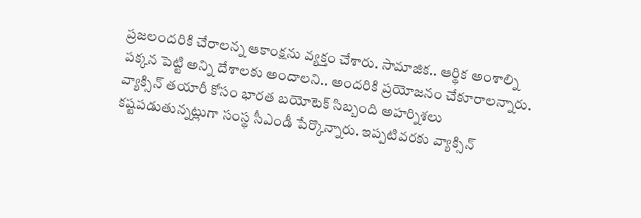ప్రజలందరికి చేరాలన్న ఆకాంక్షను వ్యక్తం చేశారు. సామాజిక.. ఆర్థిక అంశాల్ని పక్కన పెట్టి అన్ని దేశాలకు అందాలని.. అందరికి ప్రయోజనం చేకూరాలన్నారు. వ్యాక్సిన్ తయారీ కోసం భారత బయోటెక్ సిబ్బంది అహర్నిశలు కష్టపడుతున్నట్లుగా సంస్థ సీఎండీ పేర్కొన్నారు. ఇప్పటివరకు వ్యాక్సిన్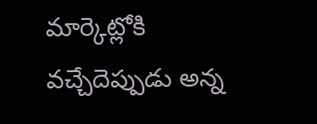మార్కెట్లోకి వచ్చేదెప్పుడు అన్న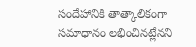సందేహానికి తాత్కాలికంగా సమాధానం లభించినట్లేనని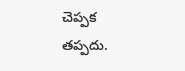చెప్పక తప్పదు.